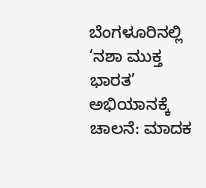ಬೆಂಗಳೂರಿನಲ್ಲಿ ‘ನಶಾ ಮುಕ್ತ ಭಾರತ’ ಅಭಿಯಾನಕ್ಕೆ ಚಾಲನೆ: ಮಾದಕ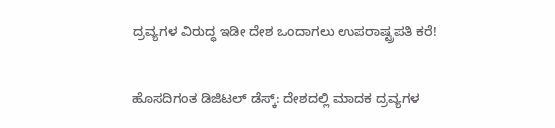ದ್ರವ್ಯಗಳ ವಿರುದ್ಧ ಇಡೀ ದೇಶ ಒಂದಾಗಲು ಉಪರಾಷ್ಟ್ರಪತಿ ಕರೆ!

ಹೊಸದಿಗಂತ ಡಿಜಿಟಲ್‌ ಡೆಸ್ಕ್: ದೇಶದಲ್ಲಿ ಮಾದಕ ದ್ರವ್ಯಗಳ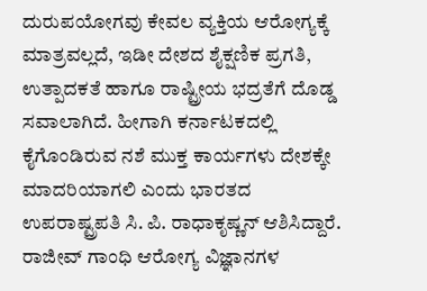ದುರುಪಯೋಗವು ಕೇವಲ ವ್ಯಕ್ತಿಯ ಆರೋಗ್ಯಕ್ಕೆ ಮಾತ್ರವಲ್ಲದೆ, ಇಡೀ ದೇಶದ ಶೈಕ್ಷಣಿಕ ಪ್ರಗತಿ, ಉತ್ಪಾದಕತೆ ಹಾಗೂ ರಾಷ್ಟ್ರೀಯ ಭದ್ರತೆಗೆ ದೊಡ್ಡ ಸವಾಲಾಗಿದೆ. ಹೀಗಾಗಿ ಕರ್ನಾಟಕದಲ್ಲಿ ಕೈಗೊಂಡಿರುವ ನಶೆ ಮುಕ್ತ ಕಾರ್ಯಗಳು ದೇಶಕ್ಕೇ ಮಾದರಿಯಾಗಲಿ ಎಂದು ಭಾರತದ ಉಪರಾಷ್ಟ್ರಪತಿ ಸಿ. ಪಿ. ರಾಧಾಕೃಷ್ಣನ್ ಆಶಿಸಿದ್ದಾರೆ. ರಾಜೀವ್ ಗಾಂಧಿ ಆರೋಗ್ಯ ವಿಜ್ಞಾನಗಳ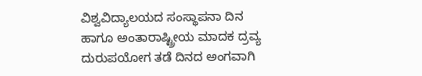ವಿಶ್ವವಿದ್ಯಾಲಯದ ಸಂಸ್ಥಾಪನಾ ದಿನ ಹಾಗೂ ಅಂತಾರಾಷ್ಟ್ರೀಯ ಮಾದಕ ದ್ರವ್ಯ ದುರುಪಯೋಗ ತಡೆ ದಿನದ ಅಂಗವಾಗಿ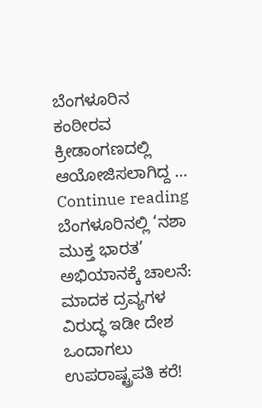ಬೆಂಗಳೂರಿನ ಕಂಠೀರವ ಕ್ರೀಡಾಂಗಣದಲ್ಲಿ ಆಯೋಜಿಸಲಾಗಿದ್ದ … Continue reading ಬೆಂಗಳೂರಿನಲ್ಲಿ ‘ನಶಾ ಮುಕ್ತ ಭಾರತ’ ಅಭಿಯಾನಕ್ಕೆ ಚಾಲನೆ: ಮಾದಕ ದ್ರವ್ಯಗಳ ವಿರುದ್ಧ ಇಡೀ ದೇಶ ಒಂದಾಗಲು ಉಪರಾಷ್ಟ್ರಪತಿ ಕರೆ!